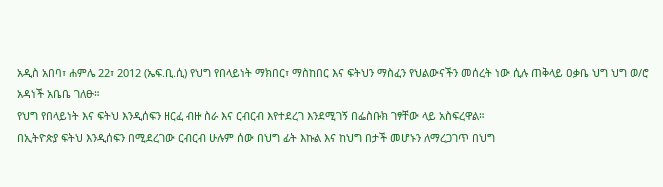አዲስ አበባ፣ ሐምሌ 22፣ 2012 (ኤፍ.ቢ.ሲ) የህግ የበላይነት ማክበር፣ ማስከበር እና ፍትህን ማስፈን የህልውናችን መሰረት ነው ሲሉ ጠቅላይ ዐቃቤ ህግ ህግ ወ/ሮ አዳነች አቤቤ ገለፁ።
የህግ የበላይነት እና ፍትህ እንዲሰፍን ዘርፈ ብዙ ስራ እና ርብርብ እየተደረገ እንደሚገኝ በፌስቡክ ገፃቸው ላይ አስፍረዋል።
በኢትዮጵያ ፍትህ እንዲሰፍን በሚደረገው ርብርብ ሁሉም ሰው በህግ ፊት እኩል እና ከህግ በታች መሆኑን ለማረጋገጥ በህግ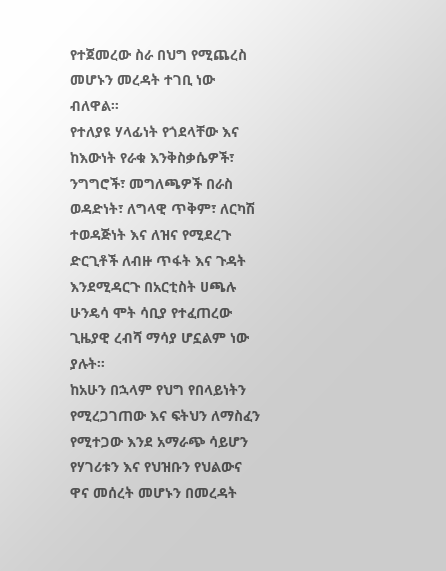የተጀመረው ስራ በህግ የሚጨረስ መሆኑን መረዳት ተገቢ ነው ብለዋል።
የተለያዩ ሃላፊነት የጎደላቸው እና ከእውነት የራቁ እንቅስቃሴዎች፣ ንግግሮች፣ መግለጫዎች በራስ ወዳድነት፣ ለግላዊ ጥቅም፣ ለርካሽ ተወዳጅነት እና ለዝና የሚደረጉ ድርጊቶች ለብዙ ጥፋት እና ጉዳት እንደሚዳርጉ በአርቲስት ሀጫሉ ሁንዴሳ ሞት ሳቢያ የተፈጠረው ጊዜያዊ ረብሻ ማሳያ ሆኗልም ነው ያሉት።
ከአሁን በኋላም የህግ የበላይነትን የሚረጋገጠው እና ፍትህን ለማስፈን የሚተጋው እንደ አማራጭ ሳይሆን የሃገሪቱን እና የህዝቡን የህልውና ዋና መሰረት መሆኑን በመረዳት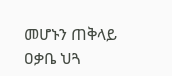መሆኑን ጠቅላይ ዐቃቤ ህጓ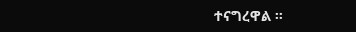ተናግረዋል ።